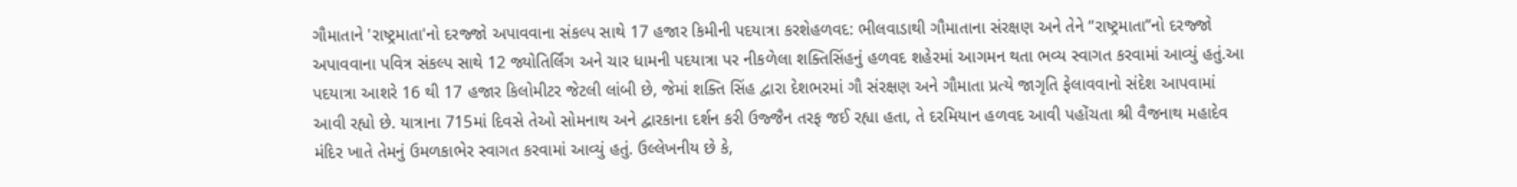ગૌમાતાને 'રાષ્ટ્રમાતા'નો દરજ્જો અપાવવાના સંકલ્પ સાથે 17 હજાર કિમીની પદયાત્રા કરશેહળવદ: ભીલવાડાથી ગૌમાતાના સંરક્ષણ અને તેને “રાષ્ટ્રમાતા”નો દરજ્જો અપાવવાના પવિત્ર સંકલ્પ સાથે 12 જ્યોતિર્લિંગ અને ચાર ધામની પદયાત્રા પર નીકળેલા શક્તિસિંહનું હળવદ શહેરમાં આગમન થતા ભવ્ય સ્વાગત કરવામાં આવ્યું હતું.આ પદયાત્રા આશરે 16 થી 17 હજાર કિલોમીટર જેટલી લાંબી છે, જેમાં શક્તિ સિંહ દ્વારા દેશભરમાં ગૌ સંરક્ષણ અને ગૌમાતા પ્રત્યે જાગૃતિ ફેલાવવાનો સંદેશ આપવામાં આવી રહ્યો છે. યાત્રાના 715માં દિવસે તેઓ સોમનાથ અને દ્વારકાના દર્શન કરી ઉજ્જૈન તરફ જઈ રહ્યા હતા, તે દરમિયાન હળવદ આવી પહોંચતા શ્રી વૈજનાથ મહાદેવ મંદિર ખાતે તેમનું ઉમળકાભેર સ્વાગત કરવામાં આવ્યું હતું. ઉલ્લેખનીય છે કે,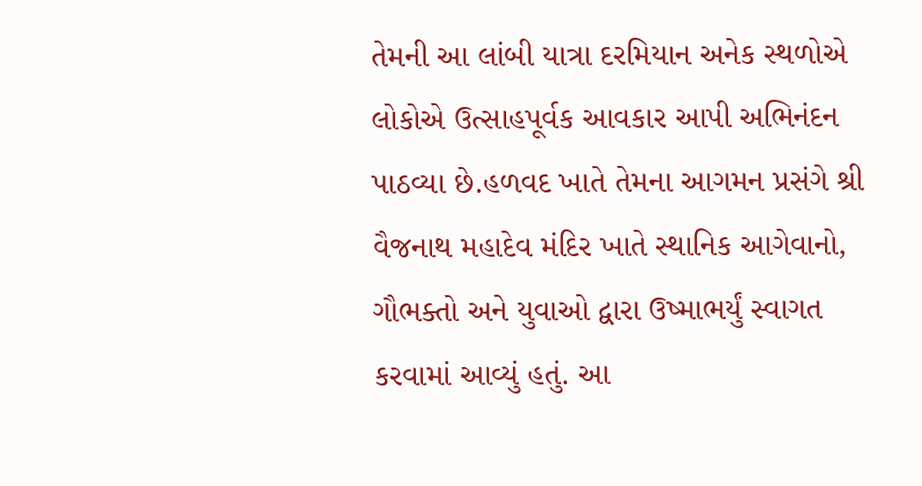તેમની આ લાંબી યાત્રા દરમિયાન અનેક સ્થળોએ લોકોએ ઉત્સાહપૂર્વક આવકાર આપી અભિનંદન પાઠવ્યા છે.હળવદ ખાતે તેમના આગમન પ્રસંગે શ્રી વૈજનાથ મહાદેવ મંદિર ખાતે સ્થાનિક આગેવાનો, ગૌભક્તો અને યુવાઓ દ્વારા ઉષ્માભર્યું સ્વાગત કરવામાં આવ્યું હતું. આ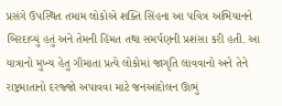પ્રસંગે ઉપસ્થિત તમામ લોકોએ શક્તિ સિંહના આ પવિત્ર અભિયાનને બિરદાવ્યું હતું અને તેમની હિંમત તથા સમર્પણની પ્રશંસા કરી હતી. આ યાત્રાનો મુખ્ય હેતુ ગૌમાતા પ્રત્યે લોકોમાં જાગૃતિ લાવવાનો અને તેને રાષ્ટ્રમાતાનો દરજ્જો અપાવવા માટે જનઆંદોલન ઊભું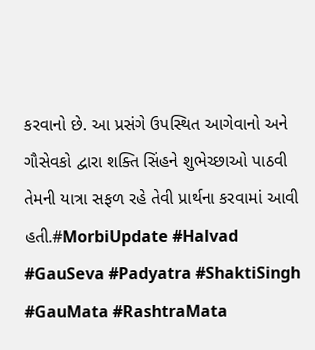કરવાનો છે. આ પ્રસંગે ઉપસ્થિત આગેવાનો અને ગૌસેવકો દ્વારા શક્તિ સિંહને શુભેચ્છાઓ પાઠવી તેમની યાત્રા સફળ રહે તેવી પ્રાર્થના કરવામાં આવી હતી.#MorbiUpdate #Halvad #GauSeva #Padyatra #ShaktiSingh #GauMata #RashtraMata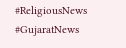#ReligiousNews #GujaratNews